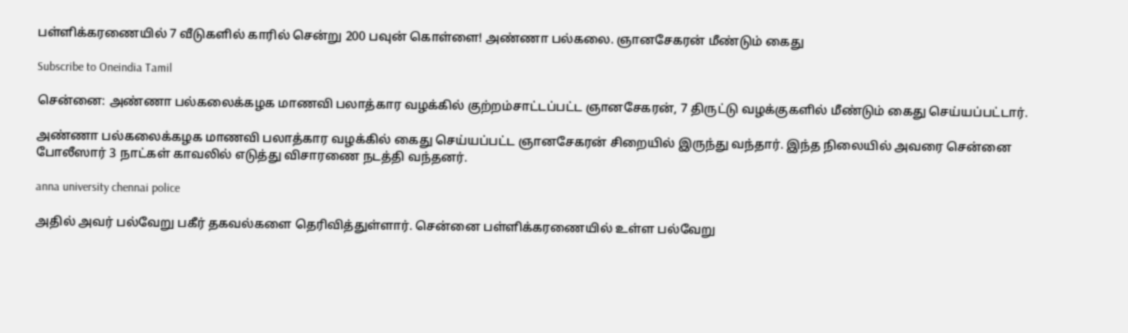பள்ளிக்கரணையில் 7 வீடுகளில் காரில் சென்று 200 பவுன் கொள்ளை! அண்ணா பல்கலை. ஞானசேகரன் மீண்டும் கைது

Subscribe to Oneindia Tamil

சென்னை: அண்ணா பல்கலைக்கழக மாணவி பலாத்கார வழக்கில் குற்றம்சாட்டப்பட்ட ஞானசேகரன், 7 திருட்டு வழக்குகளில் மீண்டும் கைது செய்யப்பட்டார்.

அண்ணா பல்கலைக்கழக மாணவி பலாத்கார வழக்கில் கைது செய்யப்பட்ட ஞானசேகரன் சிறையில் இருந்து வந்தார். இந்த நிலையில் அவரை சென்னை போலீஸார் 3 நாட்கள் காவலில் எடுத்து விசாரணை நடத்தி வந்தனர்.

anna university chennai police

அதில் அவர் பல்வேறு பகீர் தகவல்களை தெரிவித்துள்ளார். சென்னை பள்ளிக்கரணையில் உள்ள பல்வேறு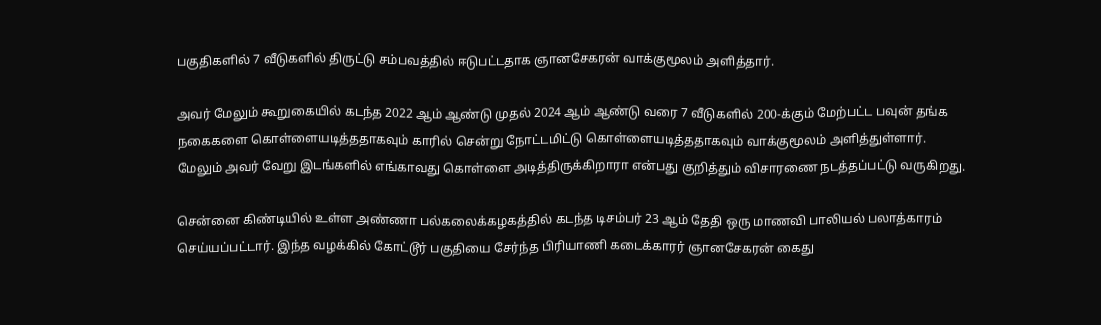பகுதிகளில் 7 வீடுகளில் திருட்டு சம்பவத்தில் ஈடுபட்டதாக ஞானசேகரன் வாக்குமூலம் அளித்தார்.

அவர் மேலும் கூறுகையில் கடந்த 2022 ஆம் ஆண்டு முதல் 2024 ஆம் ஆண்டு வரை 7 வீடுகளில் 200-க்கும் மேற்பட்ட பவுன் தங்க நகைகளை கொள்ளையடித்ததாகவும் காரில் சென்று நோட்டமிட்டு கொள்ளையடித்ததாகவும் வாக்குமூலம் அளித்துள்ளார். மேலும் அவர் வேறு இடங்களில் எங்காவது கொள்ளை அடித்திருக்கிறாரா என்பது குறித்தும் விசாரணை நடத்தப்பட்டு வருகிறது.

சென்னை கிண்டியில் உள்ள அண்ணா பல்கலைக்கழகத்தில் கடந்த டிசம்பர் 23 ஆம் தேதி ஒரு மாணவி பாலியல் பலாத்காரம் செய்யப்பட்டார். இந்த வழக்கில் கோட்டூர் பகுதியை சேர்ந்த பிரியாணி கடைக்காரர் ஞானசேகரன் கைது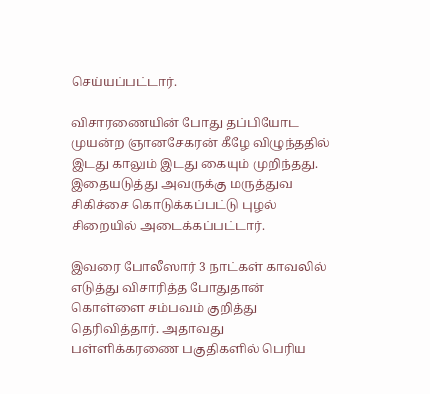செய்யப்பட்டார்.

விசாரணையின் போது தப்பியோட முயன்ற ஞானசேகரன் கீழே விழுந்ததில் இடது காலும் இடது கையும் முறிந்தது. இதையடுத்து அவருக்கு மருத்துவ சிகிச்சை கொடுக்கப்பட்டு புழல் சிறையில் அடைக்கப்பட்டார்.

இவரை போலீஸார் 3 நாட்கள் காவலில் எடுத்து விசாரித்த போதுதான் கொள்ளை சம்பவம் குறித்து தெரிவித்தார். அதாவது பள்ளிக்கரணை பகுதிகளில் பெரிய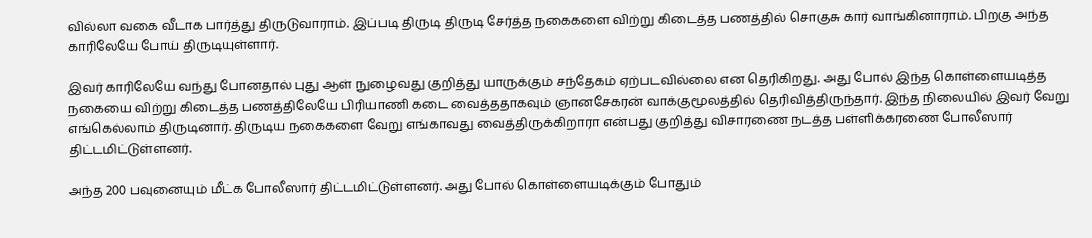வில்லா வகை வீடாக பார்த்து திருடுவாராம். இப்படி திருடி திருடி சேர்த்த நகைகளை விற்று கிடைத்த பணத்தில் சொகுசு கார் வாங்கினாராம். பிறகு அந்த காரிலேயே போய் திருடியுள்ளார்.

இவர் காரிலேயே வந்து போனதால் புது ஆள் நுழைவது குறித்து யாருக்கும் சந்தேகம் ஏற்படவில்லை என தெரிகிறது. அது போல் இந்த கொள்ளையடித்த நகையை விற்று கிடைத்த பணத்திலேயே பிரியாணி கடை வைத்ததாகவும் ஞானசேகரன் வாக்குமூலத்தில் தெரிவித்திருந்தார். இந்த நிலையில் இவர் வேறு எங்கெல்லாம் திருடினார். திருடிய நகைகளை வேறு எங்காவது வைத்திருக்கிறாரா என்பது குறித்து விசாரணை நடத்த பள்ளிக்கரணை போலீஸார் திட்டமிட்டுள்ளனர்.

அந்த 200 பவுனையும் மீட்க போலீஸார் திட்டமிட்டுள்ளனர். அது போல் கொள்ளையடிக்கும் போதும்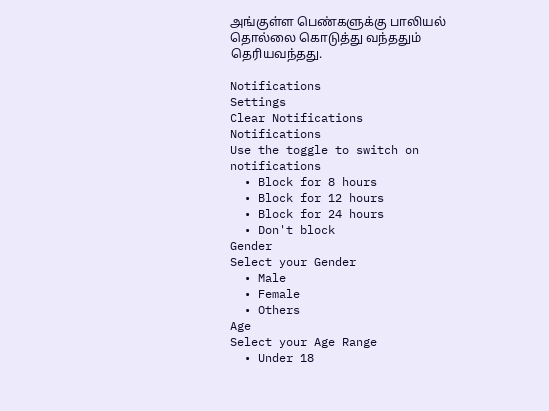அங்குள்ள பெண்களுக்கு பாலியல் தொல்லை கொடுத்து வந்ததும் தெரியவந்தது.

Notifications
Settings
Clear Notifications
Notifications
Use the toggle to switch on notifications
  • Block for 8 hours
  • Block for 12 hours
  • Block for 24 hours
  • Don't block
Gender
Select your Gender
  • Male
  • Female
  • Others
Age
Select your Age Range
  • Under 18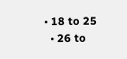• 18 to 25
  • 26 to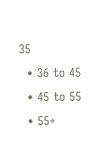35
  • 36 to 45
  • 45 to 55
  • 55+